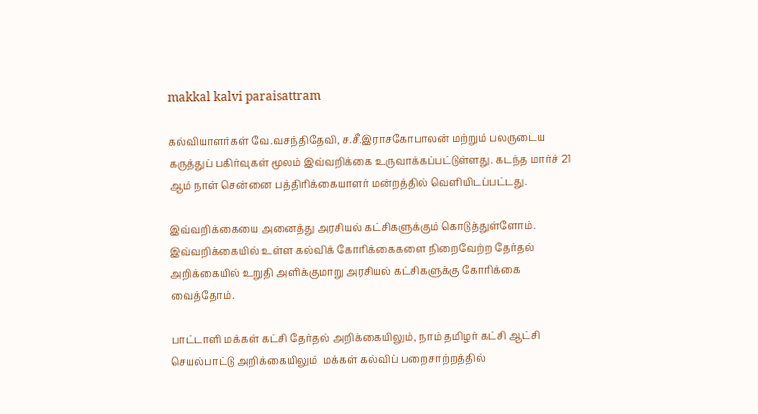makkal kalvi paraisattram

கல்வியாளர்கள் வே.வசந்திதேவி, ச.சீ.இராசகோபாலன் மற்றும் பலருடைய கருத்துப் பகிர்வுகள் மூலம் இவ்வறிக்கை உருவாக்கப்பட்டுள்ளது. கடந்த மார்ச் 21 ஆம் நாள் சென்னை பத்திரிக்கையாளர் மன்றத்தில் வெளியிடப்பட்டது.

இவ்வறிக்கையை அனைத்து அரசியல் கட்சிகளுக்கும் கொடுத்துள்ளோம். இவ்வறிக்கையில் உள்ள கல்விக் கோரிக்கைகளை நிறைவேற்ற தேர்தல் அறிக்கையில் உறுதி அளிக்குமாறு அரசியல் கட்சிகளுக்கு கோரிக்கை வைத்தோம்.

பாட்டாளி மக்கள் கட்சி தேர்தல் அறிக்கையிலும், நாம் தமிழர் கட்சி ஆட்சி செயல்பாட்டு அறிக்கையிலும்  மக்கள் கல்விப் பறைசாற்றத்தில்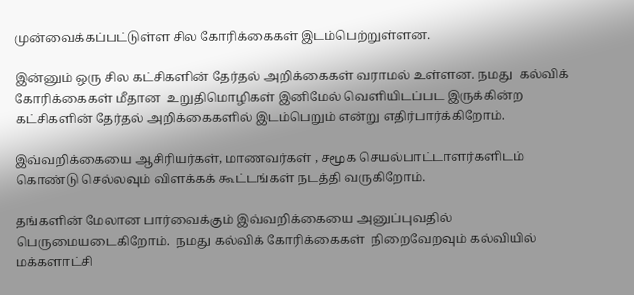முன்வைக்கப்பட்டுள்ள சில கோரிக்கைகள் இடம்பெற்றுள்ளன.

இன்னும் ஒரு சில கட்சிகளின் தேர்தல் அறிக்கைகள் வராமல் உள்ளன. நமது  கல்விக் கோரிக்கைகள் மீதான  உறுதிமொழிகள் இனிமேல் வெளியிடப்பட இருக்கின்ற கட்சிகளின் தேர்தல் அறிக்கைகளில் இடம்பெறும் என்று எதிர்பார்க்கிறோம்.

இவ்வறிக்கையை ஆசிரியர்கள், மாணவர்கள் , சமூக செயல்பாட்டாளர்களிடம்  கொண்டு செல்லவும் விளக்கக் கூட்டங்கள் நடத்தி வருகிறோம்.

தங்களின் மேலான பார்வைக்கும் இவ்வறிக்கையை அனுப்புவதில் பெருமையடைகிறோம்.  நமது கல்விக் கோரிக்கைகள்  நிறைவேறவும் கல்வியில் மக்களாட்சி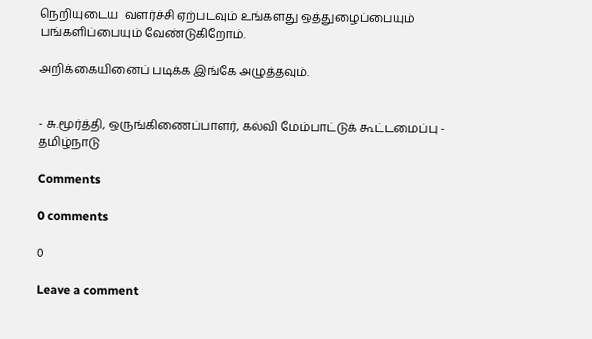நெறியுடைய  வளர்ச்சி ஏற்படவும் உங்களது ஒத்துழைப்பையும் பங்களிப்பையும் வேண்டுகிறோம்.

அறிக்கையினைப் படிக்க இங்கே அழுத்தவும்.


- சு.மூர்த்தி, ஒருங்கிணைப்பாளர், கல்வி மேம்பாட்டுக் கூட்டமைப்பு - தமிழ்நாடு

Comments

0 comments

0

Leave a comment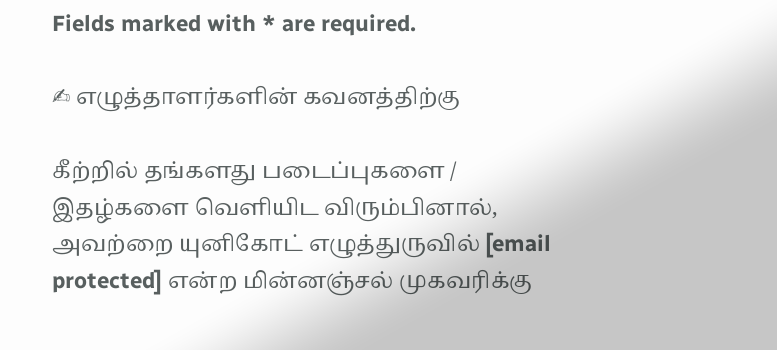Fields marked with * are required.

✍ எழுத்தாளர்களின் கவனத்திற்கு

கீற்றில் தங்களது படைப்புகளை / இதழ்களை வெளியிட விரும்பினால், அவற்றை யுனிகோட் எழுத்துருவில் [email protected] என்ற மின்னஞ்சல் முகவரிக்கு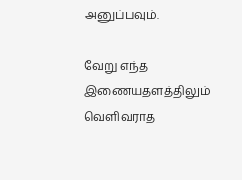அனுப்பவும்.

வேறு எந்த இணையதளத்திலும் வெளிவராத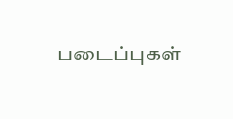படைப்புகள்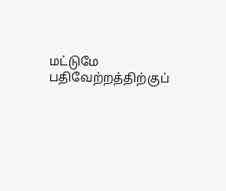மட்டுமே பதிவேற்றத்திற்குப்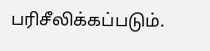பரிசீலிக்கப்படும்.